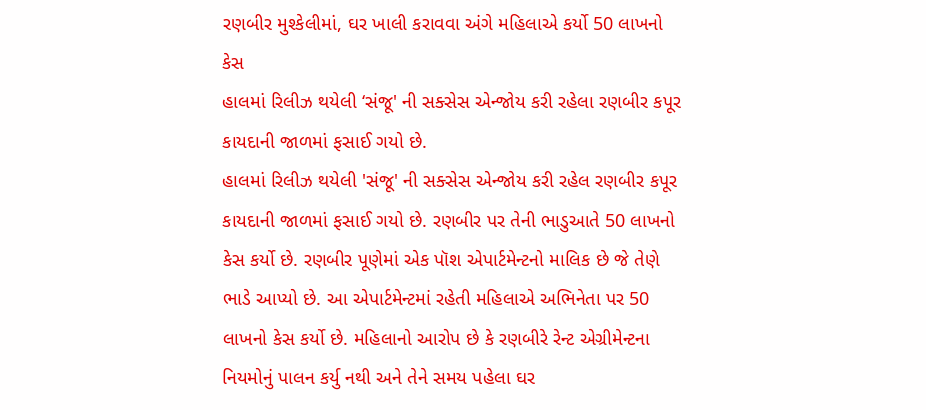રણબીર મુશ્કેલીમાં, ઘર ખાલી કરાવવા અંગે મહિલાએ કર્યો 50 લાખનો કેસ
હાલમાં રિલીઝ થયેલી ‘સંજૂ' ની સક્સેસ એન્જોય કરી રહેલા રણબીર કપૂર કાયદાની જાળમાં ફસાઈ ગયો છે.
હાલમાં રિલીઝ થયેલી 'સંજૂ' ની સક્સેસ એન્જોય કરી રહેલ રણબીર કપૂર કાયદાની જાળમાં ફસાઈ ગયો છે. રણબીર પર તેની ભાડુઆતે 50 લાખનો કેસ કર્યો છે. રણબીર પૂણેમાં એક પૉશ એપાર્ટમેન્ટનો માલિક છે જે તેણે ભાડે આપ્યો છે. આ એપાર્ટમેન્ટમાં રહેતી મહિલાએ અભિનેતા પર 50 લાખનો કેસ કર્યો છે. મહિલાનો આરોપ છે કે રણબીરે રેન્ટ એગ્રીમેન્ટના નિયમોનું પાલન કર્યુ નથી અને તેને સમય પહેલા ઘર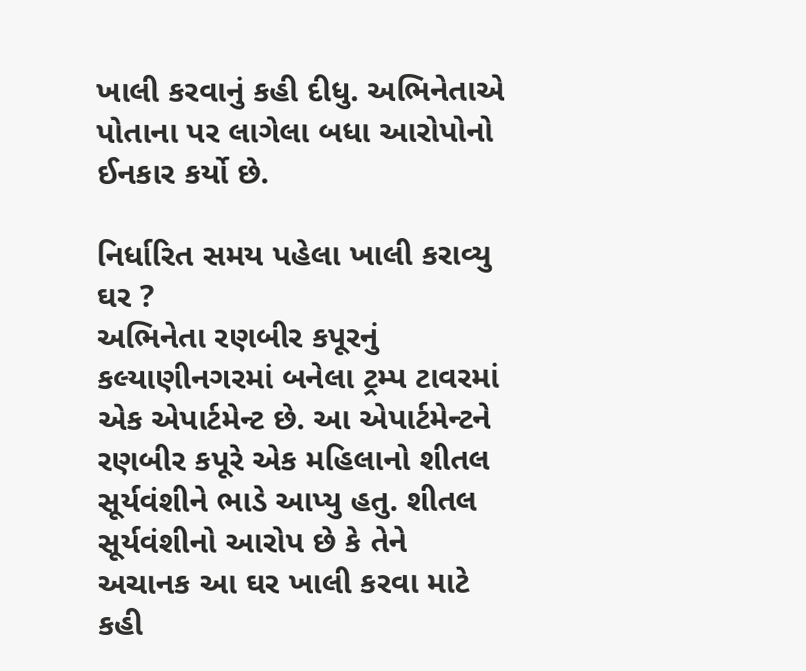ખાલી કરવાનું કહી દીધુ. અભિનેતાએ પોતાના પર લાગેલા બધા આરોપોનો ઈનકાર કર્યો છે.

નિર્ધારિત સમય પહેલા ખાલી કરાવ્યુ ઘર ?
અભિનેતા રણબીર કપૂરનું કલ્યાણીનગરમાં બનેલા ટ્રમ્પ ટાવરમાં એક એપાર્ટમેન્ટ છે. આ એપાર્ટમેન્ટને રણબીર કપૂરે એક મહિલાનો શીતલ સૂર્યવંશીને ભાડે આપ્યુ હતુ. શીતલ સૂર્યવંશીનો આરોપ છે કે તેને અચાનક આ ઘર ખાલી કરવા માટે કહી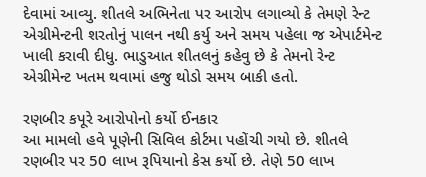દેવામાં આવ્યુ. શીતલે અભિનેતા પર આરોપ લગાવ્યો કે તેમણે રેન્ટ એગ્રીમેન્ટની શરતોનું પાલન નથી કર્યુ અને સમય પહેલા જ એપાર્ટમેન્ટ ખાલી કરાવી દીધુ. ભાડુઆત શીતલનું કહેવુ છે કે તેમનો રેન્ટ એગ્રીમેન્ટ ખતમ થવામાં હજુ થોડો સમય બાકી હતો.

રણબીર કપૂરે આરોપોનો કર્યો ઈનકાર
આ મામલો હવે પૂણેની સિવિલ કોર્ટમા પહોંચી ગયો છે. શીતલે રણબીર પર 50 લાખ રૂપિયાનો કેસ કર્યો છે. તેણે 50 લાખ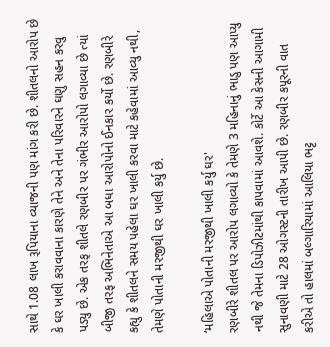સાથે 1.08 લાખ રૂપિયાના વ્યાજની પણ માંગ કરી છે. શીતલનો આરોપ છે કે ઘર ખાલી કરાવવાના કારણે તેને અને તેના પરિવારને ઘણુ સહન કરવુ પડ્યુ છે. એક તરફ શીતલે રણબીર પર ગંભીર આરોપો લગાવ્યા છે ત્યાં બીજી તરફ અભિનેતાએ આ બધા આરોપોનો ઈનકાર કર્યો છે. રણબીરે કહ્યુ કે શીતલને સમય પહેલા ઘર ખાલી કરવા માટે કહેવામાં આવ્યુ નથી, તેમણે પોતાની મરજીથી ઘર ખાલી કર્યુ છે.

‘મહિલાએ પોતાની મરજીથી ખાલી કર્યુ ઘર'
રણબીરે શીતલ પર આરોપ લગાવ્યો કે તેમણે 3 મહિનાનું ભાડુ પણ આપ્યુ નથી જે તેમના ડિપોઝીટમાંથી કાપવામાં આવશે. કોર્ટે આ કેસની આગામી સુનાવણી માટે 28 ઓગસ્ટની તારીખ આપી છે. રણબીર કપૂરની વાત કરીએ તો હાલમાં બલ્ગારિયામાં આલિયા ભટ્ટ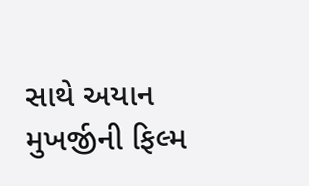સાથે અયાન મુખર્જીની ફિલ્મ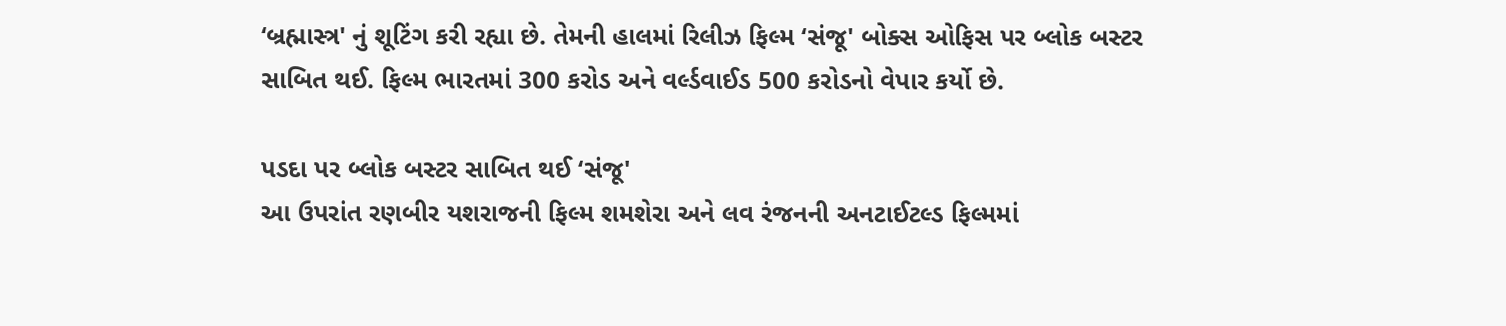‘બ્રહ્માસ્ત્ર' નું શૂટિંગ કરી રહ્યા છે. તેમની હાલમાં રિલીઝ ફિલ્મ ‘સંજૂ' બોક્સ ઓફિસ પર બ્લોક બસ્ટર સાબિત થઈ. ફિલ્મ ભારતમાં 300 કરોડ અને વર્લ્ડવાઈડ 500 કરોડનો વેપાર કર્યો છે.

પડદા પર બ્લોક બસ્ટર સાબિત થઈ ‘સંજૂ'
આ ઉપરાંત રણબીર યશરાજની ફિલ્મ શમશેરા અને લવ રંજનની અનટાઈટલ્ડ ફિલ્મમાં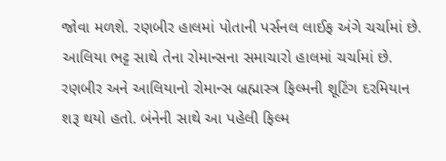જોવા મળશે. રણબીર હાલમાં પોતાની પર્સનલ લાઈફ અંગે ચર્ચામાં છે. આલિયા ભટ્ટ સાથે તેના રોમાન્સના સમાચારો હાલમાં ચર્ચામાં છે. રણબીર અને આલિયાનો રોમાન્સ બ્રહ્માસ્ત્ર ફિલ્મની શૂટિંગ દરમિયાન શરૂ થયો હતો. બંનેની સાથે આ પહેલી ફિલ્મ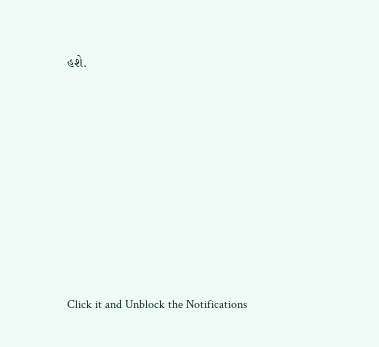હશે.












Click it and Unblock the Notifications